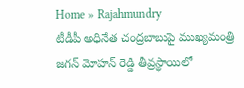Home » Rajahmundry
టీడీపీ అధినేత చంద్రబాబుపై ముఖ్యమంత్రి జగన్ మోహన్ రెడ్డి తీవ్రస్థాయిలో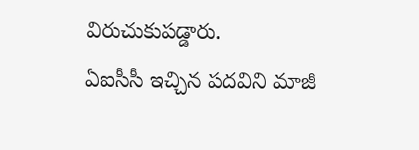విరుచుకుపడ్డారు.
ఏఐసీసీ ఇచ్చిన పదవిని మాజీ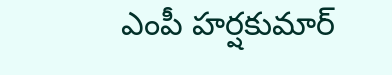ఎంపీ హర్షకుమార్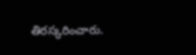తిరస్కరించారు.